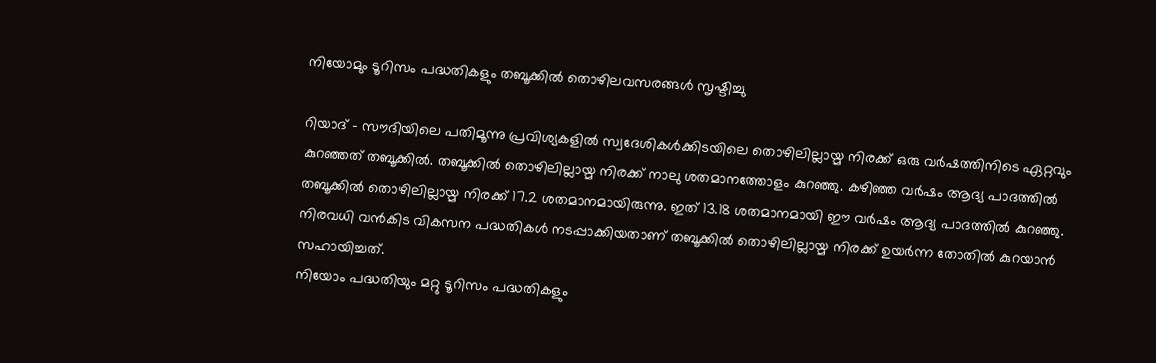നിയോമും ടൂറിസം പദ്ധതികളും തബൂക്കില്‍ തൊഴിലവസരങ്ങള്‍ സൃഷ്ടിച്ചു

റിയാദ് - സൗദിയിലെ പതിമൂന്നു പ്രവിശ്യകളില്‍ സ്വദേശികള്‍ക്കിടയിലെ തൊഴിലില്ലായ്മ നിരക്ക് ഒരു വര്‍ഷത്തിനിടെ ഏറ്റവും കുറഞ്ഞത് തബൂക്കില്‍. തബൂക്കില്‍ തൊഴിലില്ലായ്മ നിരക്ക് നാലു ശതമാനത്തോളം കുറഞ്ഞു. കഴിഞ്ഞ വര്‍ഷം ആദ്യ പാദത്തില്‍ തബൂക്കില്‍ തൊഴിലില്ലായ്മ നിരക്ക് 17.2 ശതമാനമായിരുന്നു. ഇത് 13.18 ശതമാനമായി ഈ വര്‍ഷം ആദ്യ പാദത്തില്‍ കുറഞ്ഞു. നിരവധി വന്‍കിട വികസന പദ്ധതികള്‍ നടപ്പാക്കിയതാണ് തബൂക്കില്‍ തൊഴിലില്ലായ്മ നിരക്ക് ഉയര്‍ന്ന തോതില്‍ കുറയാന്‍ സഹായിച്ചത്.
നിയോം പദ്ധതിയും മറ്റു ടൂറിസം പദ്ധതികളും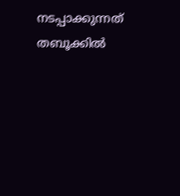നടപ്പാക്കുന്നത് തബൂക്കില്‍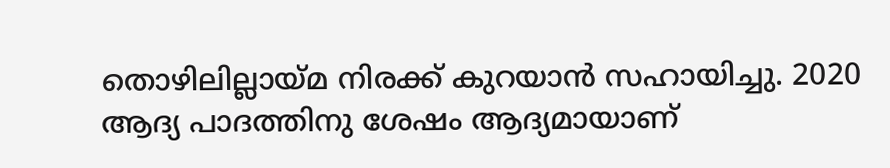തൊഴിലില്ലായ്മ നിരക്ക് കുറയാന്‍ സഹായിച്ചു. 2020 ആദ്യ പാദത്തിനു ശേഷം ആദ്യമായാണ്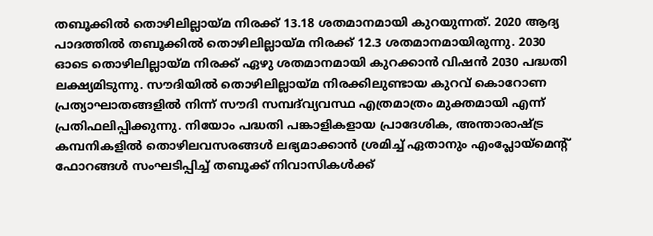തബൂക്കില്‍ തൊഴിലില്ലായ്മ നിരക്ക് 13.18 ശതമാനമായി കുറയുന്നത്. 2020 ആദ്യ പാദത്തില്‍ തബൂക്കില്‍ തൊഴിലില്ലായ്മ നിരക്ക് 12.3 ശതമാനമായിരുന്നു. 2030 ഓടെ തൊഴിലില്ലായ്മ നിരക്ക് ഏഴു ശതമാനമായി കുറക്കാന്‍ വിഷന്‍ 2030 പദ്ധതി ലക്ഷ്യമിടുന്നു. സൗദിയില്‍ തൊഴിലില്ലായ്മ നിരക്കിലുണ്ടായ കുറവ് കൊറോണ പ്രത്യാഘാതങ്ങളില്‍ നിന്ന് സൗദി സമ്പദ്‌വ്യവസ്ഥ എത്രമാത്രം മുക്തമായി എന്ന് പ്രതിഫലിപ്പിക്കുന്നു. നിയോം പദ്ധതി പങ്കാളികളായ പ്രാദേശിക, അന്താരാഷ്ട്ര കമ്പനികളില്‍ തൊഴിലവസരങ്ങള്‍ ലഭ്യമാക്കാന്‍ ശ്രമിച്ച് ഏതാനും എംപ്ലോയ്‌മെന്റ് ഫോറങ്ങള്‍ സംഘടിപ്പിച്ച് തബൂക്ക് നിവാസികള്‍ക്ക്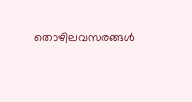തൊഴിലവസരങ്ങള്‍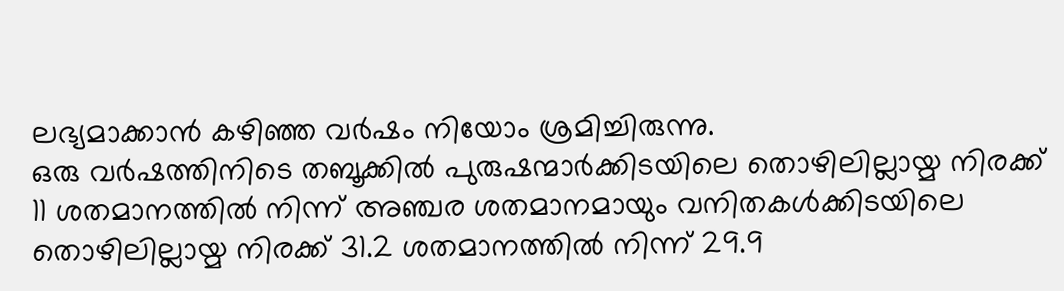ലഭ്യമാക്കാന്‍ കഴിഞ്ഞ വര്‍ഷം നിയോം ശ്രമിച്ചിരുന്നു.
ഒരു വര്‍ഷത്തിനിടെ തബൂക്കില്‍ പുരുഷന്മാര്‍ക്കിടയിലെ തൊഴിലില്ലായ്മ നിരക്ക് 11 ശതമാനത്തില്‍ നിന്ന് അഞ്ചര ശതമാനമായും വനിതകള്‍ക്കിടയിലെ തൊഴിലില്ലായ്മ നിരക്ക് 31.2 ശതമാനത്തില്‍ നിന്ന് 29.9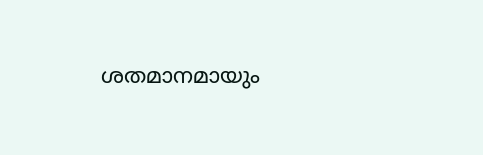ശതമാനമായും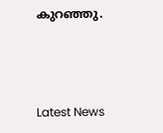കുറഞ്ഞു.



Latest News